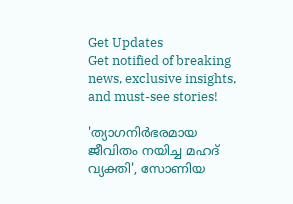Get Updates
Get notified of breaking news, exclusive insights, and must-see stories!

'ത്യാഗനിർഭരമായ ജീവിതം നയിച്ച മഹദ് വ്യക്തി', സോണിയ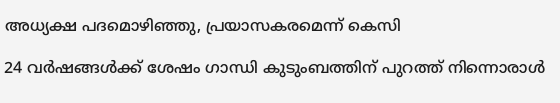അധ്യക്ഷ പദമൊഴിഞ്ഞു, പ്രയാസകരമെന്ന് കെസി

24 വർഷങ്ങൾക്ക് ശേഷം ഗാന്ധി കുടുംബത്തിന് പുറത്ത് നിന്നൊരാൾ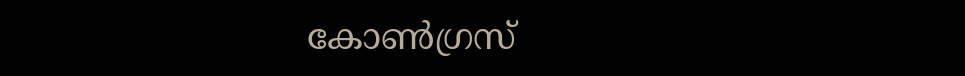കോൺഗ്രസ്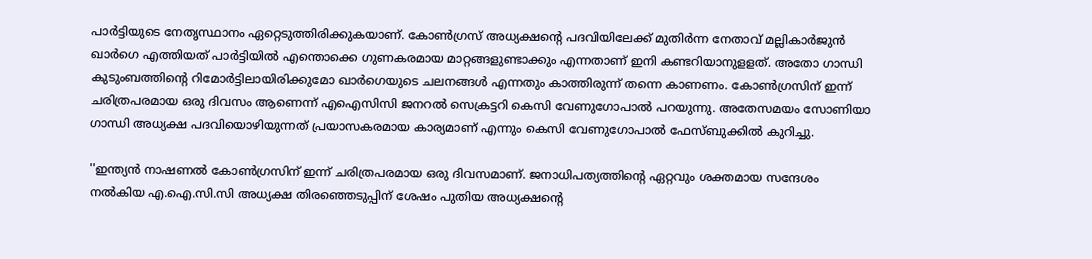പാർട്ടിയുടെ നേതൃസ്ഥാനം ഏറ്റെടുത്തിരിക്കുകയാണ്. കോൺഗ്രസ് അധ്യക്ഷന്റെ പദവിയിലേക്ക് മുതിർന്ന നേതാവ് മല്ലികാർജുൻ ഖാർഗെ എത്തിയത് പാർട്ടിയിൽ എന്തൊക്കെ ഗുണകരമായ മാറ്റങ്ങളുണ്ടാക്കും എന്നതാണ് ഇനി കണ്ടറിയാനുളളത്. അതോ ഗാന്ധി കുടുംബത്തിന്റെ റിമോർട്ടിലായിരിക്കുമോ ഖാർഗെയുടെ ചലനങ്ങൾ എന്നതും കാത്തിരുന്ന് തന്നെ കാണണം. കോൺഗ്രസിന് ഇന്ന് ചരിത്രപരമായ ഒരു ദിവസം ആണെന്ന് എഐസിസി ജനറൽ സെക്രട്ടറി കെസി വേണുഗോപാൽ പറയുന്നു. അതേസമയം സോണിയാ ഗാന്ധി അധ്യക്ഷ പദവിയൊഴിയുന്നത് പ്രയാസകരമായ കാര്യമാണ് എന്നും കെസി വേണുഗോപാൽ ഫേസ്ബുക്കിൽ കുറിച്ചു.

''ഇന്ത്യൻ നാഷണൽ കോൺഗ്രസിന് ഇന്ന് ചരിത്രപരമായ ഒരു ദിവസമാണ്. ജനാധിപത്യത്തിന്റെ ഏറ്റവും ശക്തമായ സന്ദേശം നൽകിയ എ.ഐ.സി.സി അധ്യക്ഷ തിരഞ്ഞെടുപ്പിന് ശേഷം പുതിയ അധ്യക്ഷന്റെ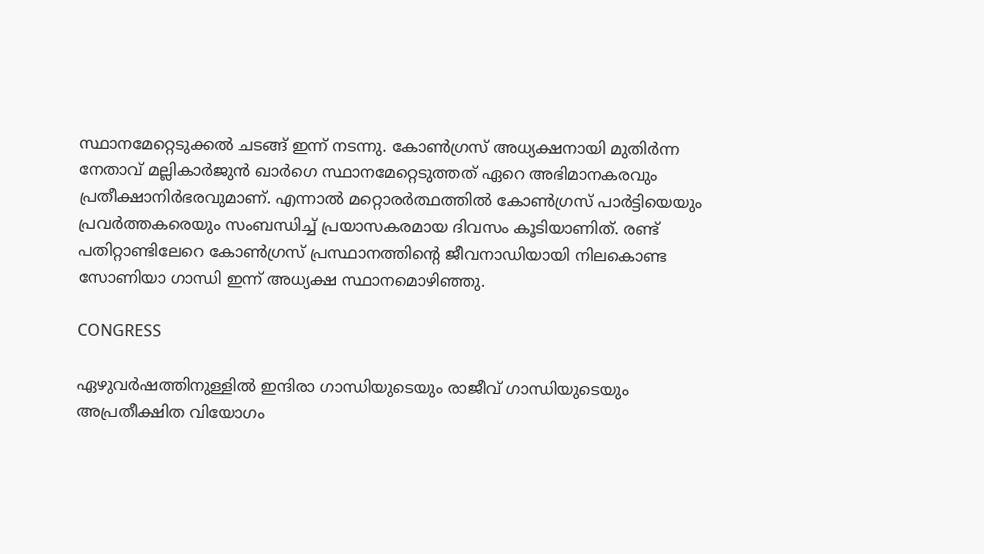സ്ഥാനമേറ്റെടുക്കൽ ചടങ്ങ് ഇന്ന് നടന്നു. കോൺഗ്രസ് അധ്യക്ഷനായി മുതിർന്ന നേതാവ് മല്ലികാർജുൻ ഖാർഗെ സ്ഥാനമേറ്റെടുത്തത് ഏറെ അഭിമാനകരവും പ്രതീക്ഷാനിർഭരവുമാണ്. എന്നാൽ മറ്റൊരർത്ഥത്തിൽ കോൺഗ്രസ്‌ പാർട്ടിയെയും പ്രവർത്തകരെയും സംബന്ധിച്ച് പ്രയാസകരമായ ദിവസം കൂടിയാണിത്. രണ്ട് പതിറ്റാണ്ടിലേറെ കോൺഗ്രസ് പ്രസ്ഥാനത്തിന്റെ ജീവനാഡിയായി നിലകൊണ്ട സോണിയാ ഗാന്ധി ഇന്ന് അധ്യക്ഷ സ്ഥാനമൊഴിഞ്ഞു.

CONGRESS

ഏഴുവർഷത്തിനുള്ളിൽ ഇന്ദിരാ ഗാന്ധിയുടെയും രാജീവ്‌ ഗാന്ധിയുടെയും അപ്രതീക്ഷിത വിയോഗം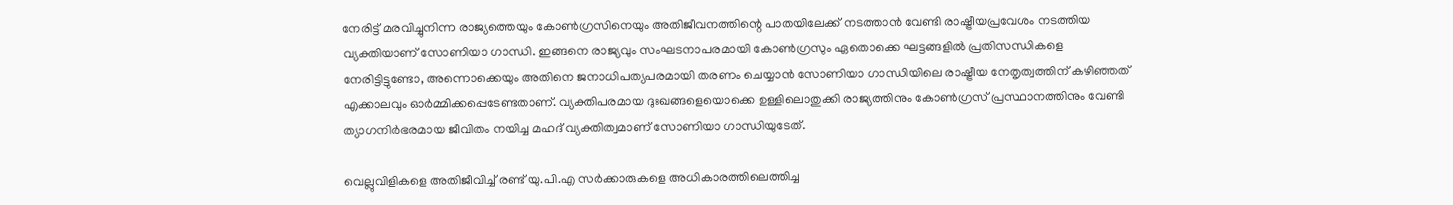നേരിട്ട് മരവിച്ചുനിന്ന രാജ്യത്തെയും കോൺഗ്രസിനെയും അതിജീവനത്തിന്റെ പാതയിലേക്ക് നടത്താൻ വേണ്ടി രാഷ്ട്രീയപ്രവേശം നടത്തിയ വ്യക്തിയാണ് സോണിയാ ഗാന്ധി. ഇങ്ങനെ രാജ്യവും സംഘടനാപരമായി കോൺഗ്രസും ഏതൊക്കെ ഘട്ടങ്ങളിൽ പ്രതിസന്ധികളെ നേരിട്ടിട്ടുണ്ടോ, അന്നൊക്കെയും അതിനെ ജനാധിപത്യപരമായി തരണം ചെയ്യാൻ സോണിയാ ഗാന്ധിയിലെ രാഷ്ട്രീയ നേതൃത്വത്തിന് കഴിഞ്ഞത് എക്കാലവും ഓർമ്മിക്കപ്പെടേണ്ടതാണ്. വ്യക്തിപരമായ ദുഃഖങ്ങളെയൊക്കെ ഉള്ളിലൊതുക്കി രാജ്യത്തിനും കോൺഗ്രസ് പ്രസ്ഥാനത്തിനും വേണ്ടി ത്യാഗനിർഭരമായ ജീവിതം നയിച്ച മഹദ് വ്യക്തിത്വമാണ് സോണിയാ ഗാന്ധിയുടേത്.

വെല്ലുവിളികളെ അതിജീവിച്ച് രണ്ട് യു.പി.എ സർക്കാരുകളെ അധികാരത്തിലെത്തിച്ച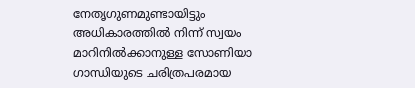നേതൃഗുണമുണ്ടായിട്ടും അധികാരത്തിൽ നിന്ന് സ്വയം മാറിനിൽക്കാനുള്ള സോണിയാ ഗാന്ധിയുടെ ചരിത്രപരമായ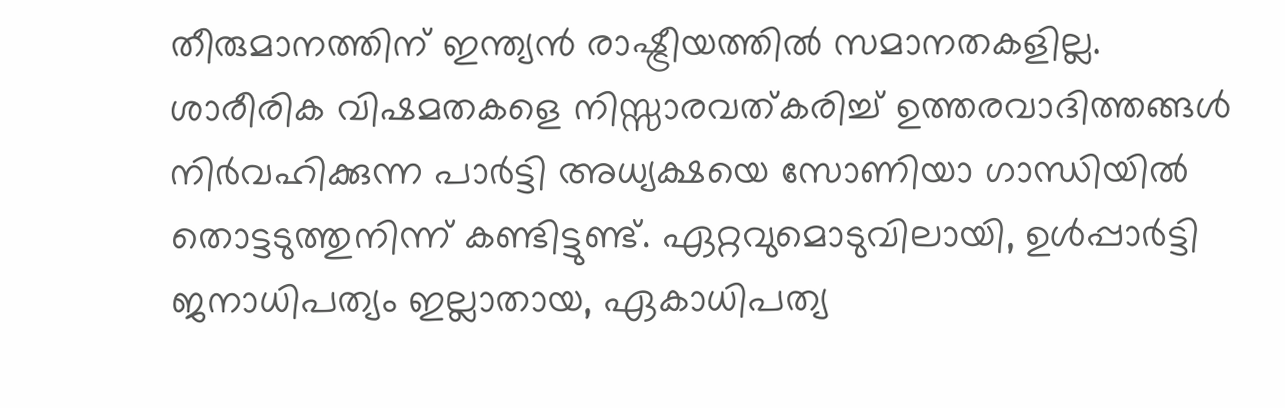തീരുമാനത്തിന് ഇന്ത്യൻ രാഷ്ട്രീയത്തിൽ സമാനതകളില്ല. ശാരീരിക വിഷമതകളെ നിസ്സാരവത്കരിച്ച് ഉത്തരവാദിത്തങ്ങൾ നിർവഹിക്കുന്ന പാർട്ടി അധ്യക്ഷയെ സോണിയാ ഗാന്ധിയിൽ തൊട്ടടുത്തുനിന്ന് കണ്ടിട്ടുണ്ട്. ഏറ്റവുമൊടുവിലായി, ഉൾപ്പാർട്ടി ജനാധിപത്യം ഇല്ലാതായ, ഏകാധിപത്യ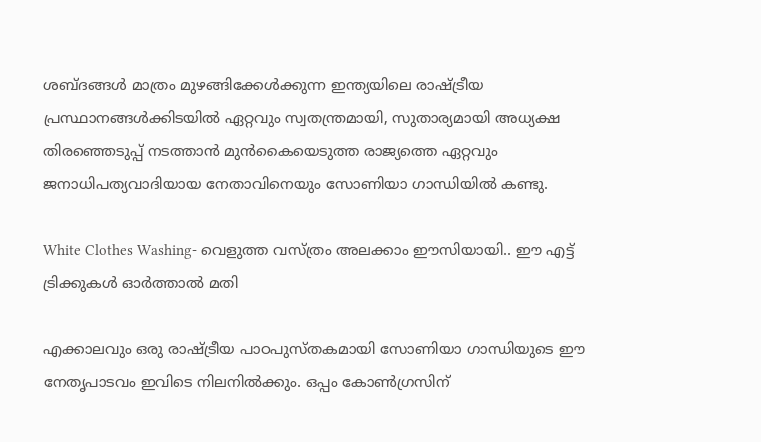ശബ്ദങ്ങൾ മാത്രം മുഴങ്ങിക്കേൾക്കുന്ന ഇന്ത്യയിലെ രാഷ്ട്രീയ പ്രസ്ഥാനങ്ങൾക്കിടയിൽ ഏറ്റവും സ്വതന്ത്രമായി, സുതാര്യമായി അധ്യക്ഷ തിരഞ്ഞെടുപ്പ് നടത്താൻ മുൻകൈയെടുത്ത രാജ്യത്തെ ഏറ്റവും ജനാധിപത്യവാദിയായ നേതാവിനെയും സോണിയാ ഗാന്ധിയിൽ കണ്ടു.

White Clothes Washing- വെളുത്ത വസ്ത്രം അലക്കാം ഈസിയായി.. ഈ എട്ട് ട്രിക്കുകള്‍ ഓര്‍ത്താല്‍ മതി

എക്കാലവും ഒരു രാഷ്ട്രീയ പാഠപുസ്തകമായി സോണിയാ ഗാന്ധിയുടെ ഈ നേതൃപാടവം ഇവിടെ നിലനിൽക്കും. ഒപ്പം കോൺഗ്രസിന്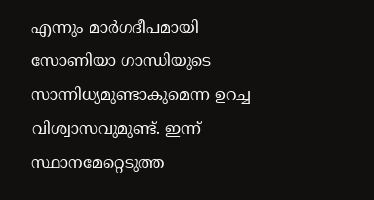എന്നും മാർഗദീപമായി സോണിയാ ഗാന്ധിയുടെ സാന്നിധ്യമുണ്ടാകുമെന്ന ഉറച്ച വിശ്വാസവുമുണ്ട്. ഇന്ന് സ്ഥാനമേറ്റെടുത്ത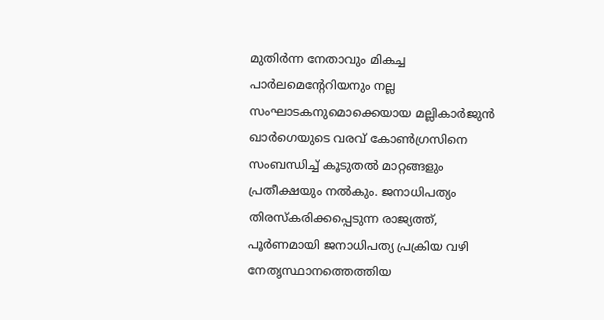മുതിർന്ന നേതാവും മികച്ച പാർലമെന്റേറിയനും നല്ല സംഘാടകനുമൊക്കെയായ മല്ലികാർജുൻ ഖാർഗെയുടെ വരവ് കോൺഗ്രസിനെ സംബന്ധിച്ച് കൂടുതൽ മാറ്റങ്ങളും പ്രതീക്ഷയും നൽകും. ജനാധിപത്യം തിരസ്കരിക്കപ്പെടുന്ന രാജ്യത്ത്, പൂർണമായി ജനാധിപത്യ പ്രക്രിയ വഴി നേതൃസ്ഥാനത്തെത്തിയ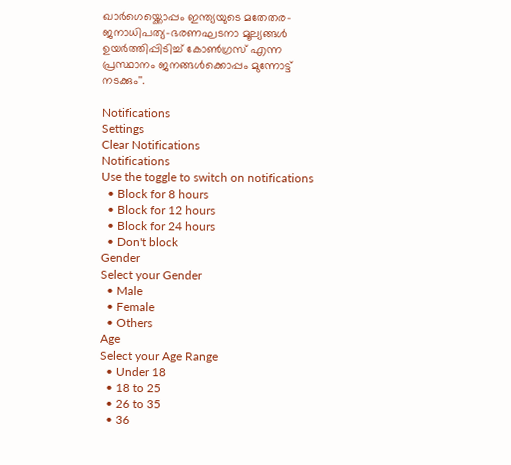ഖാർഗെയ്ക്കൊപ്പം ഇന്ത്യയുടെ മതേതര-ജനാധിപത്യ-ഭരണഘടനാ മൂല്യങ്ങൾ ഉയർത്തിപ്പിടിച്ച് കോൺഗ്രസ്‌ എന്ന പ്രസ്ഥാനം ജനങ്ങൾക്കൊപ്പം മുന്നോട്ട് നടക്കും''.

Notifications
Settings
Clear Notifications
Notifications
Use the toggle to switch on notifications
  • Block for 8 hours
  • Block for 12 hours
  • Block for 24 hours
  • Don't block
Gender
Select your Gender
  • Male
  • Female
  • Others
Age
Select your Age Range
  • Under 18
  • 18 to 25
  • 26 to 35
  • 36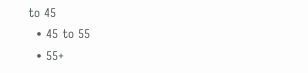to 45
  • 45 to 55
  • 55+